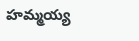హమ్మయ్య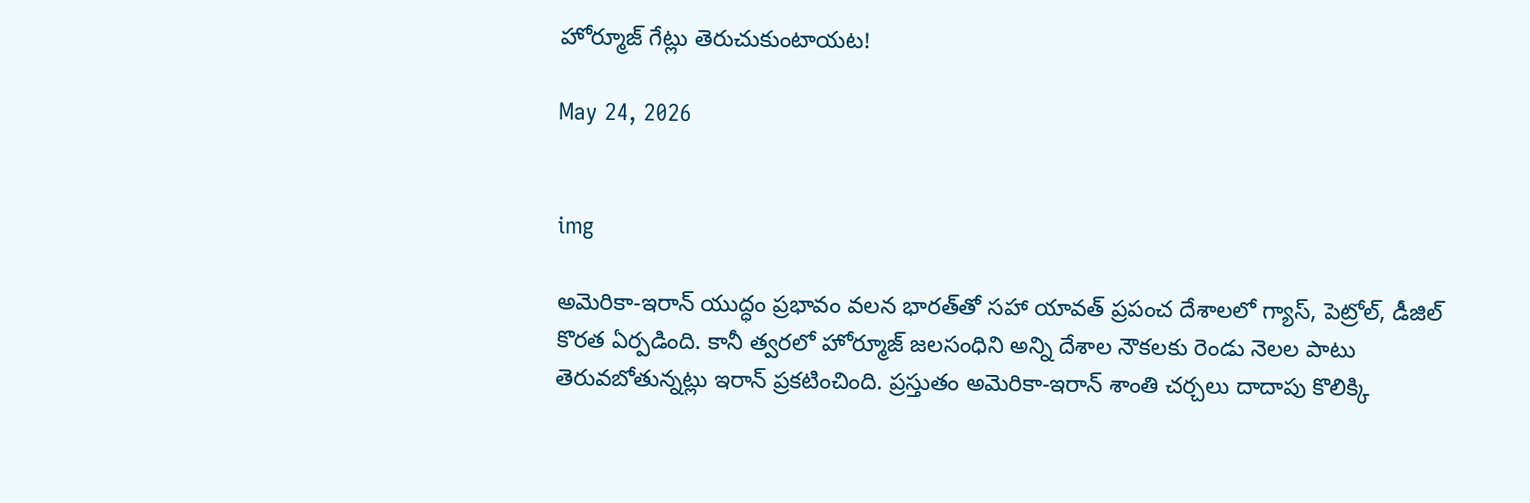హోర్మూజ్ గేట్లు తెరుచుకుంటాయట!

May 24, 2026


img

అమెరికా-ఇరాన్‌ యుద్ధం ప్రభావం వలన భారత్‌తో సహా యావత్ ప్రపంచ దేశాలలో గ్యాస్, పెట్రోల్, డీజిల్‌ కొరత ఏర్పడింది. కానీ త్వరలో హోర్మూజ్ జలసంధిని అన్ని దేశాల నౌకలకు రెండు నెలల పాటు తెరువబోతున్నట్లు ఇరాన్‌ ప్రకటించింది. ప్రస్తుతం అమెరికా-ఇరాన్‌ శాంతి చర్చలు దాదాపు కొలిక్కి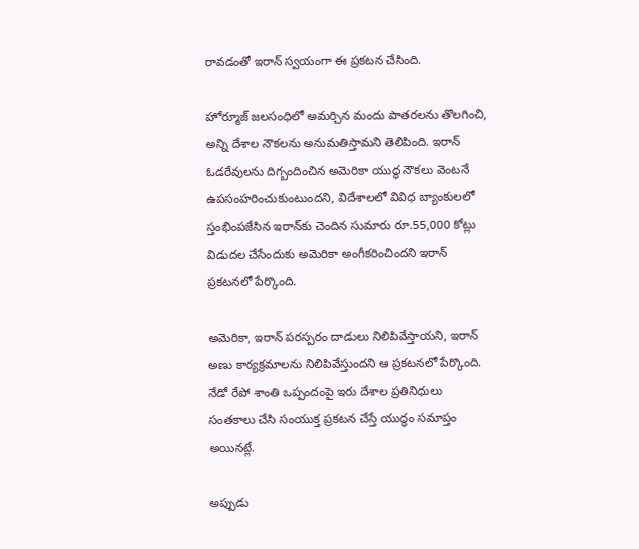రావడంతో ఇరాన్‌ స్వయంగా ఈ ప్రకటన చేసింది.

హోర్మూజ్ జలసంధిలో అమర్చిన మందు పాతరలను తొలగించి, అన్ని దేశాల నౌకలను అనుమతిస్తామని తెలిపింది. ఇరాన్‌ ఓడరేవులను దిగ్బందించిన అమెరికా యుద్ధ నౌకలు వెంటనే ఉపసంహరించుకుంటుందని, విదేశాలలో వివిధ బ్యాంకులలో స్తంభింపజేసిన ఇరాన్‌కు చెందిన సుమారు రూ.55,000 కోట్లు విడుదల చేసేందుకు అమెరికా అంగీకరించిందని ఇరాన్‌ ప్రకటనలో పేర్కొంది.

అమెరికా, ఇరాన్‌ పరస్పరం దాడులు నిలిపివేస్తాయని, ఇరాన్‌ అణు కార్యక్రమాలను నిలిపివేస్తుందని ఆ ప్రకటనలో పేర్కొంది. నేడో రేపో శాంతి ఒప్పందంపై ఇరు దేశాల ప్రతినిధులు  సంతకాలు చేసి సంయుక్త ప్రకటన చేస్తే యుద్ధం సమాప్తం అయినట్లే.

అప్పుడు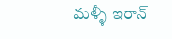మళ్ళీ ఇరాన్‌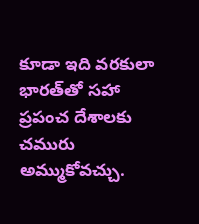కూడా ఇది వరకులా భారత్‌తో సహా ప్రపంచ దేశాలకు  చమురు అమ్ముకోవచ్చు.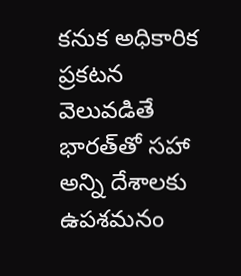కనుక అధికారిక ప్రకటన వెలువడితే భారత్‌తో సహా అన్ని దేశాలకు ఉపశమనం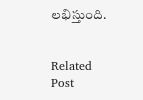లభిస్తుంది.


Related Post